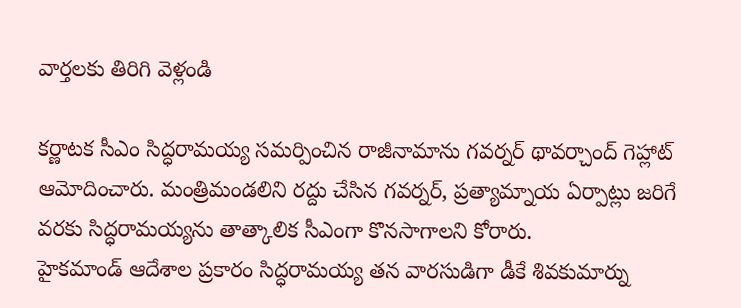వార్తలకు తిరిగి వెళ్లండి

కర్ణాటక సీఎం సిద్ధరామయ్య సమర్పించిన రాజీనామాను గవర్నర్ థావర్చాంద్ గెహ్లాట్ ఆమోదించారు. మంత్రిమండలిని రద్దు చేసిన గవర్నర్, ప్రత్యామ్నాయ ఏర్పాట్లు జరిగే వరకు సిద్ధరామయ్యను తాత్కాలిక సీఎంగా కొనసాగాలని కోరారు.
హైకమాండ్ ఆదేశాల ప్రకారం సిద్ధరామయ్య తన వారసుడిగా డీకే శివకుమార్ను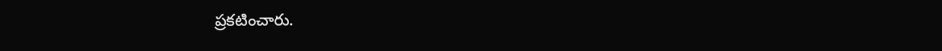ప్రకటించారు.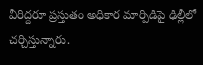వీరిద్దరూ ప్రస్తుతం అధికార మార్పిడిపై ఢిల్లీలో చర్చిస్తున్నారు.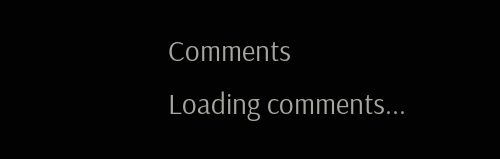Comments
Loading comments...